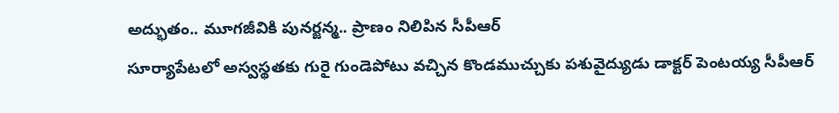అద్భుతం.. మూగజీవికి పునర్జన్మ.. ప్రాణం నిలిపిన సీపీఆర్
సూర్యాపేటలో అస్వస్థతకు గురై గుండెపోటు వచ్చిన కొండముచ్చుకు పశువైద్యుడు డాక్టర్ పెంటయ్య సీపీఆర్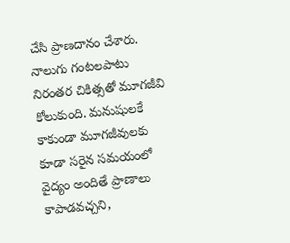చేసి ప్రాణదానం చేశారు. నాలుగు గంటలపాటు నిరంతర చికిత్సతో మూగజీవి కోలుకుంది. మనుషులకే కాకుండా మూగజీవులకు కూడా సరైన సమయంలో వైద్యం అందితే ప్రాణాలు కాపాడవచ్చని,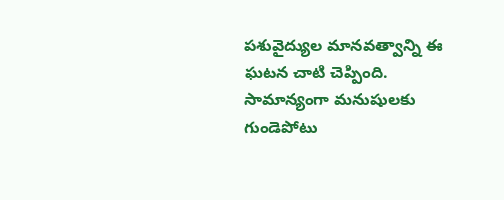పశువైద్యుల మానవత్వాన్ని ఈ ఘటన చాటి చెప్పింది.
సామాన్యంగా మనుషులకు గుండెపోటు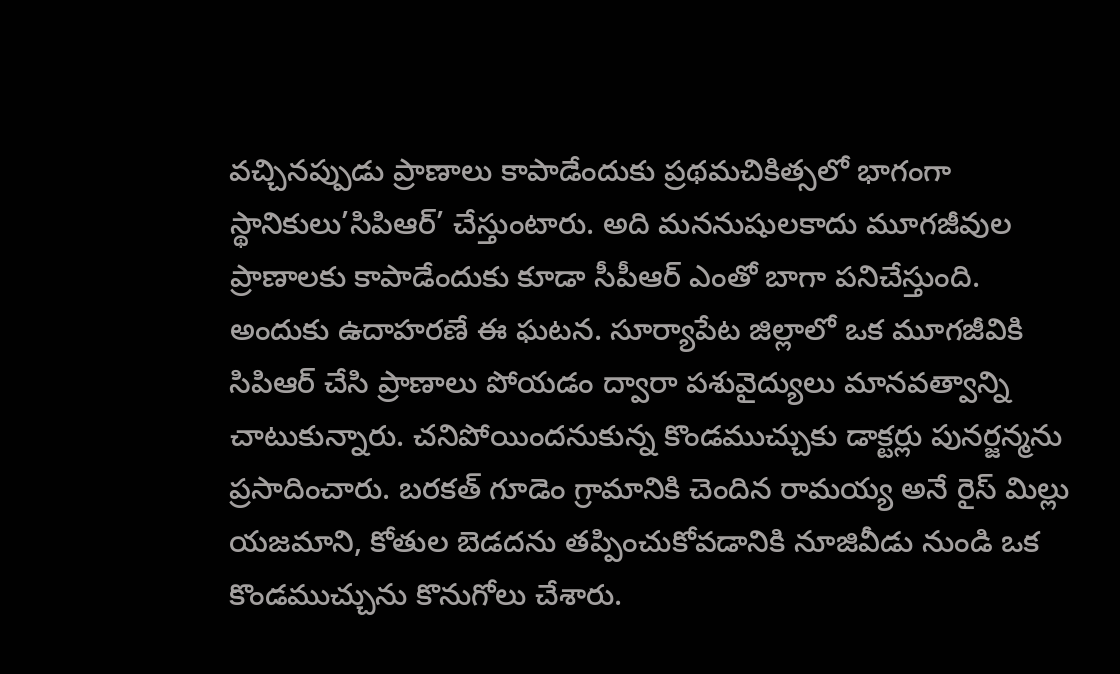వచ్చినప్పుడు ప్రాణాలు కాపాడేందుకు ప్రథమచికిత్సలో భాగంగా స్థానికులు’సిపిఆర్’ చేస్తుంటారు. అది మననుషులకాదు మూగజీవుల ప్రాణాలకు కాపాడేందుకు కూడా సీపీఆర్ ఎంతో బాగా పనిచేస్తుంది. అందుకు ఉదాహరణే ఈ ఘటన. సూర్యాపేట జిల్లాలో ఒక మూగజీవికి సిపిఆర్ చేసి ప్రాణాలు పోయడం ద్వారా పశువైద్యులు మానవత్వాన్ని చాటుకున్నారు. చనిపోయిందనుకున్న కొండముచ్చుకు డాక్టర్లు పునర్జన్మను ప్రసాదించారు. బరకత్ గూడెం గ్రామానికి చెందిన రామయ్య అనే రైస్ మిల్లు యజమాని, కోతుల బెడదను తప్పించుకోవడానికి నూజివీడు నుండి ఒక కొండముచ్చును కొనుగోలు చేశారు.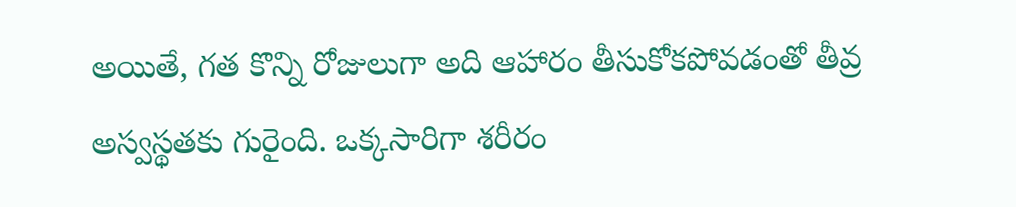అయితే, గత కొన్ని రోజులుగా అది ఆహారం తీసుకోకపోవడంతో తీవ్ర అస్వస్థతకు గురైంది. ఒక్కసారిగా శరీరం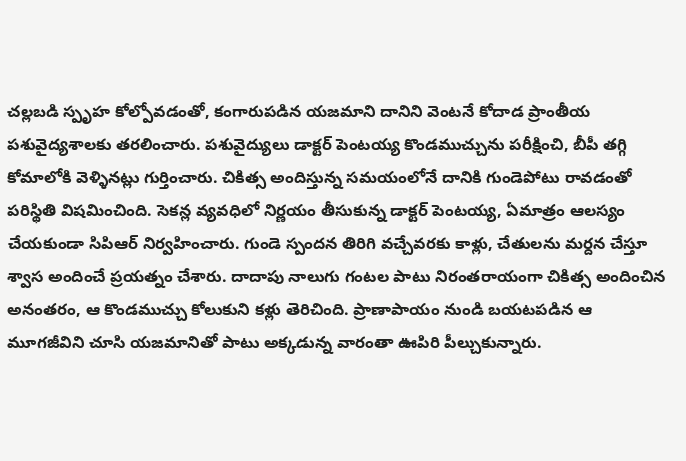చల్లబడి స్పృహ కోల్పోవడంతో, కంగారుపడిన యజమాని దానిని వెంటనే కోదాడ ప్రాంతీయ పశువైద్యశాలకు తరలించారు. పశువైద్యులు డాక్టర్ పెంటయ్య కొండముచ్చును పరీక్షించి, బీపీ తగ్గి కోమాలోకి వెళ్ళినట్లు గుర్తించారు. చికిత్స అందిస్తున్న సమయంలోనే దానికి గుండెపోటు రావడంతో పరిస్థితి విషమించింది. సెకన్ల వ్యవధిలో నిర్ణయం తీసుకున్న డాక్టర్ పెంటయ్య, ఏమాత్రం ఆలస్యం చేయకుండా సిపిఆర్ నిర్వహించారు. గుండె స్పందన తిరిగి వచ్చేవరకు కాళ్లు, చేతులను మర్దన చేస్తూ శ్వాస అందించే ప్రయత్నం చేశారు. దాదాపు నాలుగు గంటల పాటు నిరంతరాయంగా చికిత్స అందించిన అనంతరం, ఆ కొండముచ్చు కోలుకుని కళ్లు తెరిచింది. ప్రాణాపాయం నుండి బయటపడిన ఆ మూగజీవిని చూసి యజమానితో పాటు అక్కడున్న వారంతా ఊపిరి పీల్చుకున్నారు.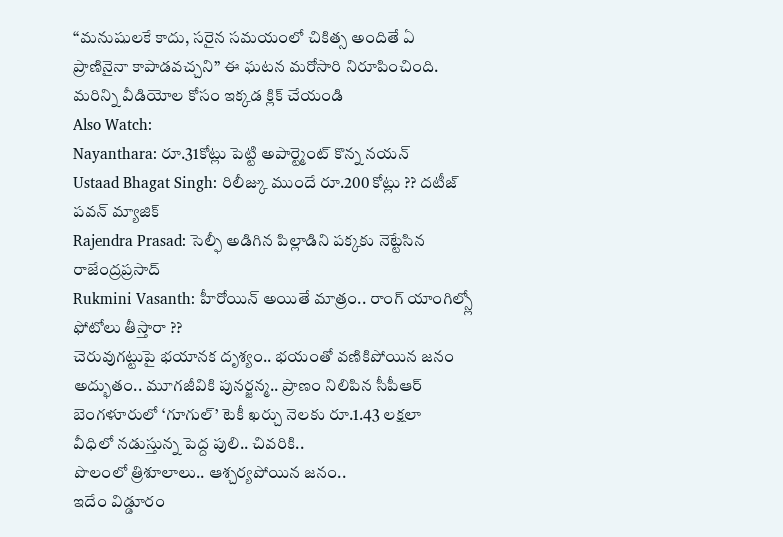“మనుషులకే కాదు, సరైన సమయంలో చికిత్స అందితే ఏ ప్రాణినైనా కాపాడవచ్చని” ఈ ఘటన మరోసారి నిరూపించింది.
మరిన్ని వీడియోల కోసం ఇక్కడ క్లిక్ చేయండి
Also Watch:
Nayanthara: రూ.31కోట్లు పెట్టి అపార్ట్మెంట్ కొన్న నయన్
Ustaad Bhagat Singh: రిలీజ్కు ముందే రూ.200 కోట్లు ?? దటీజ్ పవన్ మ్యాజిక్
Rajendra Prasad: సెల్ఫీ అడిగిన పిల్లాడిని పక్కకు నెట్టేసిన రాజేంద్రప్రసాద్
Rukmini Vasanth: హీరోయిన్ అయితే మాత్రం.. రాంగ్ యాంగిల్స్లో ఫోటోలు తీస్తారా ??
చెరువుగట్టుపై భయానక దృశ్యం.. భయంతో వణికిపోయిన జనం
అద్భుతం.. మూగజీవికి పునర్జన్మ.. ప్రాణం నిలిపిన సీపీఆర్
బెంగళూరులో ‘గూగుల్’ టెకీ ఖర్చు నెలకు రూ.1.43 లక్షలా
వీధిలో నడుస్తున్న పెద్ద పులి.. చివరికి..
పొలంలో త్రిశూలాలు.. ఆశ్చర్యపోయిన జనం..
ఇదేం విడ్డూరం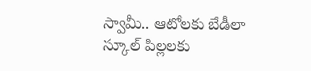స్వామీ.. ఆటోలకు బేడీలా
స్కూల్ పిల్లలకు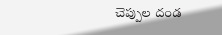చెప్పుల దండ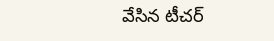వేసిన టీచర్